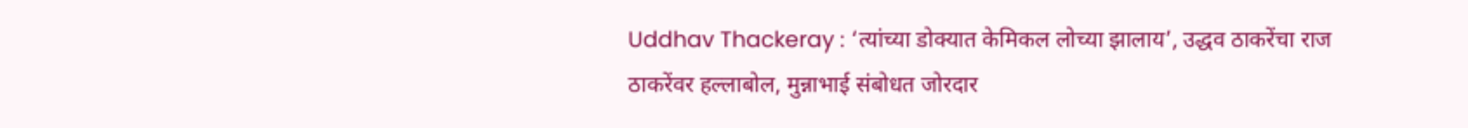Uddhav Thackeray : ‘त्यांच्या डोक्यात केमिकल लोच्या झालाय’, उद्धव ठाकरेंचा राज ठाकरेंवर हल्लाबोल, मुन्नाभाई संबोधत जोरदार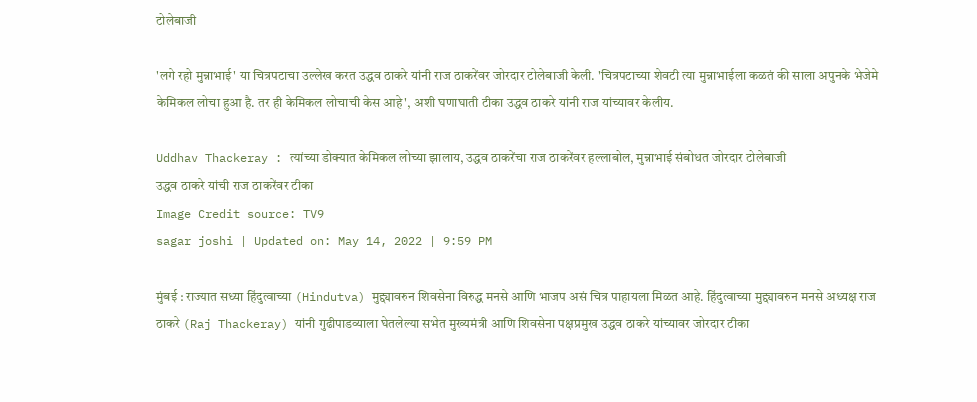टोलेबाजी

'लगे रहो मुन्नाभाई' या चित्रपटाचा उल्लेख करत उद्धव ठाकरे यांनी राज ठाकरेंवर जोरदार टोलेबाजी केली. 'चित्रपटाच्या शेवटी त्या मुन्नाभाईला कळतं की साला अपुनके भेजेमे केमिकल लोचा हुआ है. तर ही केमिकल लोचाची केस आहे', अशी घणाघाती टीका उद्धव ठाकरे यांनी राज यांच्यावर केलीय.

Uddhav Thackeray : त्यांच्या डोक्यात केमिकल लोच्या झालाय, उद्धव ठाकरेंचा राज ठाकरेंवर हल्लाबोल, मुन्नाभाई संबोधत जोरदार टोलेबाजी
उद्धव ठाकरे यांची राज ठाकरेंवर टीका
Image Credit source: TV9
sagar joshi | Updated on: May 14, 2022 | 9:59 PM

मुंबई : राज्यात सध्या हिंदुत्वाच्या (Hindutva) मुद्द्यावरुन शिवसेना विरुद्ध मनसे आणि भाजप असं चित्र पाहायला मिळत आहे. हिंदुत्वाच्या मुद्द्यावरुन मनसे अध्यक्ष राज ठाकरे (Raj Thackeray) यांनी गुढीपाडव्याला घेतलेल्या सभेत मुख्यमंत्री आणि शिवसेना पक्षप्रमुख उद्धव ठाकरे यांच्यावर जोरदार टीका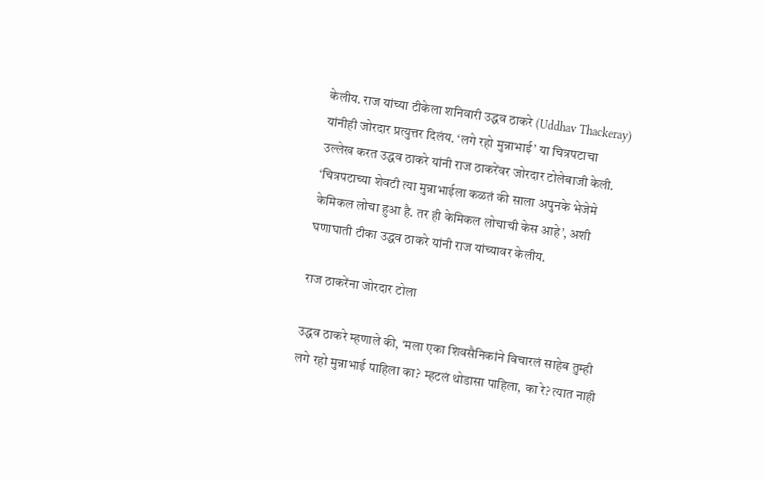केलीय. राज यांच्या टीकेला शनिवारी उद्धव ठाकरे (Uddhav Thackeray) यांनीही जोरदार प्रत्युत्तर दिलंय. ‘लगे रहो मुन्नाभाई’ या चित्रपटाचा उल्लेख करत उद्धव ठाकरे यांनी राज ठाकरेंवर जोरदार टोलेबाजी केली. ‘चित्रपटाच्या शेवटी त्या मुन्नाभाईला कळतं की साला अपुनके भेजेमे केमिकल लोचा हुआ है. तर ही केमिकल लोचाची केस आहे’, अशी घणाघाती टीका उद्धव ठाकरे यांनी राज यांच्यावर केलीय.

राज ठाकरेंना जोरदार टोला

उद्धव ठाकरे म्हणाले की, ‘मला एका शिवसैनिकांने विचारलं साहेब तुम्ही लगे रहो मुन्नाभाई पाहिला का? म्हटलं थोडासा पाहिला, का रे? त्यात नाही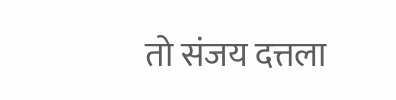तो संजय दत्तला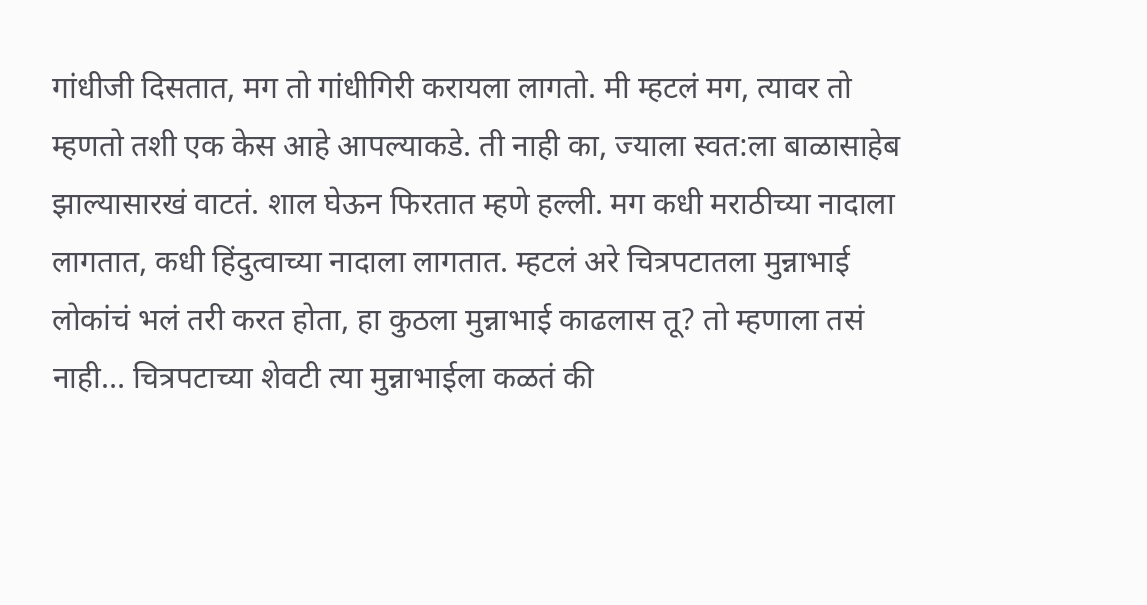गांधीजी दिसतात, मग तो गांधीगिरी करायला लागतो. मी म्हटलं मग, त्यावर तो म्हणतो तशी एक केस आहे आपल्याकडे. ती नाही का, ज्याला स्वत:ला बाळासाहेब झाल्यासारखं वाटतं. शाल घेऊन फिरतात म्हणे हल्ली. मग कधी मराठीच्या नादाला लागतात, कधी हिंदुत्वाच्या नादाला लागतात. म्हटलं अरे चित्रपटातला मुन्नाभाई लोकांचं भलं तरी करत होता, हा कुठला मुन्नाभाई काढलास तू? तो म्हणाला तसं नाही… चित्रपटाच्या शेवटी त्या मुन्नाभाईला कळतं की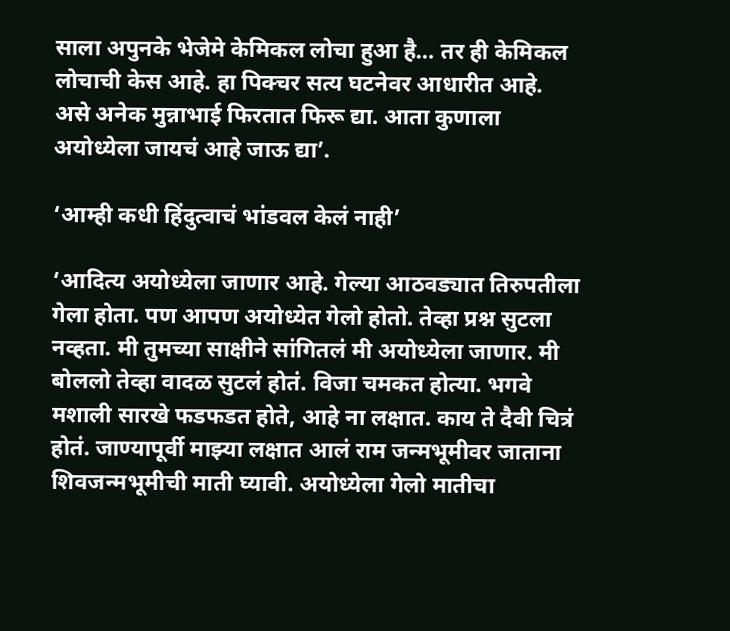साला अपुनके भेजेमे केमिकल लोचा हुआ है… तर ही केमिकल लोचाची केस आहे. हा पिक्चर सत्य घटनेवर आधारीत आहे. असे अनेक मुन्नाभाई फिरतात फिरू द्या. आता कुणाला अयोध्येला जायचं आहे जाऊ द्या’.

‘आम्ही कधी हिंदुत्वाचं भांडवल केलं नाही’

‘आदित्य अयोध्येला जाणार आहे. गेल्या आठवड्यात तिरुपतीला गेला होता. पण आपण अयोध्येत गेलो होतो. तेव्हा प्रश्न सुटला नव्हता. मी तुमच्या साक्षीने सांगितलं मी अयोध्येला जाणार. मी बोललो तेव्हा वादळ सुटलं होतं. विजा चमकत होत्या. भगवे मशाली सारखे फडफडत होते, आहे ना लक्षात. काय ते दैवी चित्रं होतं. जाण्यापूर्वी माझ्या लक्षात आलं राम जन्मभूमीवर जाताना शिवजन्मभूमीची माती घ्यावी. अयोध्येला गेलो मातीचा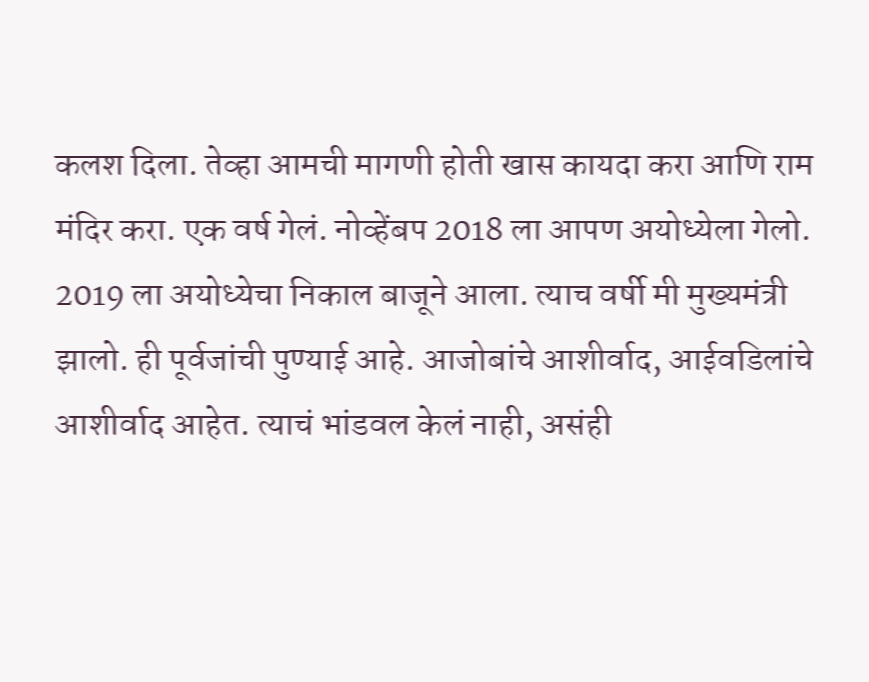कलश दिला. तेव्हा आमची मागणी होती खास कायदा करा आणि राम मंदिर करा. एक वर्ष गेलं. नोव्हेंबप 2018 ला आपण अयोध्येला गेलो. 2019 ला अयोध्येचा निकाल बाजूने आला. त्याच वर्षी मी मुख्यमंत्री झालो. ही पूर्वजांची पुण्याई आहे. आजोबांचे आशीर्वाद, आईवडिलांचे आशीर्वाद आहेत. त्याचं भांडवल केलं नाही, असंही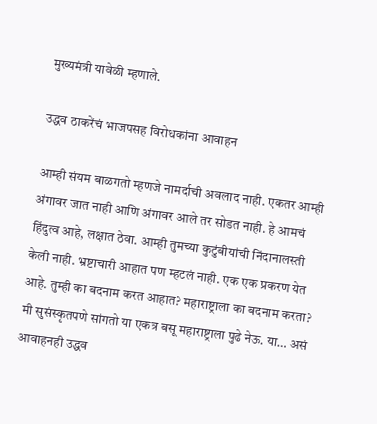मुख्यमंत्री यावेळी म्हणाले.

उद्धव ठाकरेंचं भाजपसह विरोधकांना आवाहन

आम्ही संयम बाळगतो म्हणजे नामर्दाची अवलाद नाही. एकतर आम्ही अंगावर जात नाही आणि अंगावर आले तर सोडत नाही. हे आमचं हिंदुत्व आहे, लक्षात ठेवा. आम्ही तुमच्या कुटुंबीयांची निंदानालस्ती केली नाही. भ्रष्टाचारी आहात पण म्हटलं नाही. एक एक प्रकरण येत आहे. तुम्ही का बदनाम करत आहात? महाराष्ट्राला का बदनाम करता? मी सुसंस्कृतपणे सांगतो या एकत्र बसू महाराष्ट्राला पुढे नेऊ. या… असं आवाहनही उद्धव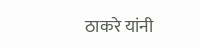ठाकरे यांनी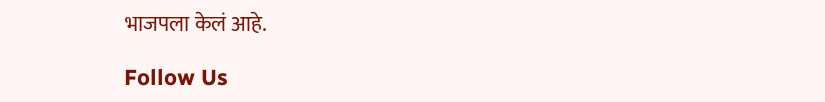भाजपला केलं आहे.

Follow Us